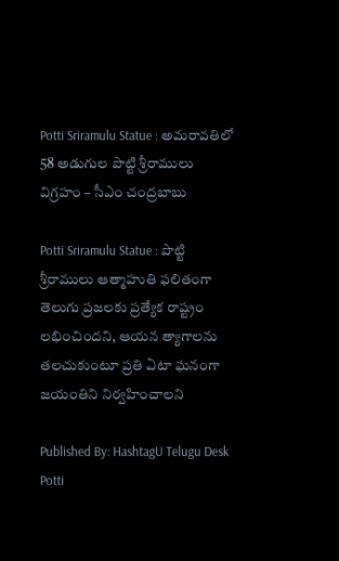Potti Sriramulu Statue : అమరావతిలో 58 అడుగుల పొట్టి శ్రీరాములు విగ్రహం – సీఎం చంద్రబాబు

Potti Sriramulu Statue : పొట్టి శ్రీరాములు ఆత్మాహుతి ఫలితంగా తెలుగు ప్రజలకు ప్రత్యేక రాష్ట్రం లభించిందని, ఆయన త్యాగాలను తలచుకుంటూ ప్రతి ఏటా ఘనంగా జయంతిని నిర్వహించాలని

Published By: HashtagU Telugu Desk
Potti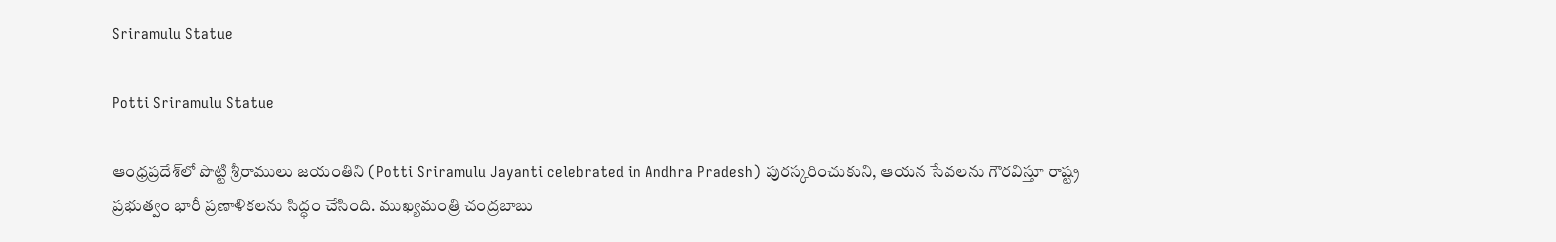Sriramulu Statue

Potti Sriramulu Statue

ఆంధ్రప్రదేశ్‌లో పొట్టి శ్రీరాములు జయంతిని (Potti Sriramulu Jayanti celebrated in Andhra Pradesh) పురస్కరించుకుని, ఆయన సేవలను గౌరవిస్తూ రాష్ట్ర ప్రభుత్వం భారీ ప్రణాళికలను సిద్ధం చేసింది. ముఖ్యమంత్రి చంద్రబాబు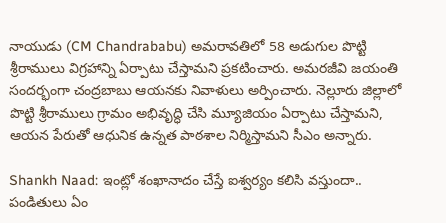నాయుడు (CM Chandrababu) అమరావతిలో 58 అడుగుల పొట్టి శ్రీరాములు విగ్రహాన్ని ఏర్పాటు చేస్తామని ప్రకటించారు. అమరజీవి జయంతి సందర్భంగా చంద్రబాబు ఆయనకు నివాళులు అర్పించారు. నెల్లూరు జిల్లాలో పొట్టి శ్రీరాములు గ్రామం అభివృద్ధి చేసి మ్యూజియం ఏర్పాటు చేస్తామని, ఆయన పేరుతో ఆధునిక ఉన్నత పాఠశాల నిర్మిస్తామని సీఎం అన్నారు.

Shankh Naad: ఇంట్లో శంఖానాదం చేస్తే ఐశ్వర్యం కలిసి వస్తుందా.. పండితులు ఏం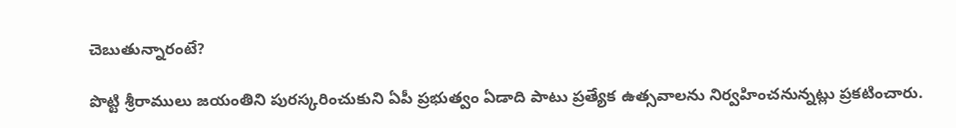చెబుతున్నారంటే?

పొట్టి శ్రీరాములు జయంతిని పురస్కరించుకుని ఏపీ ప్రభుత్వం ఏడాది పాటు ప్రత్యేక ఉత్సవాలను నిర్వహించనున్నట్లు ప్రకటించారు.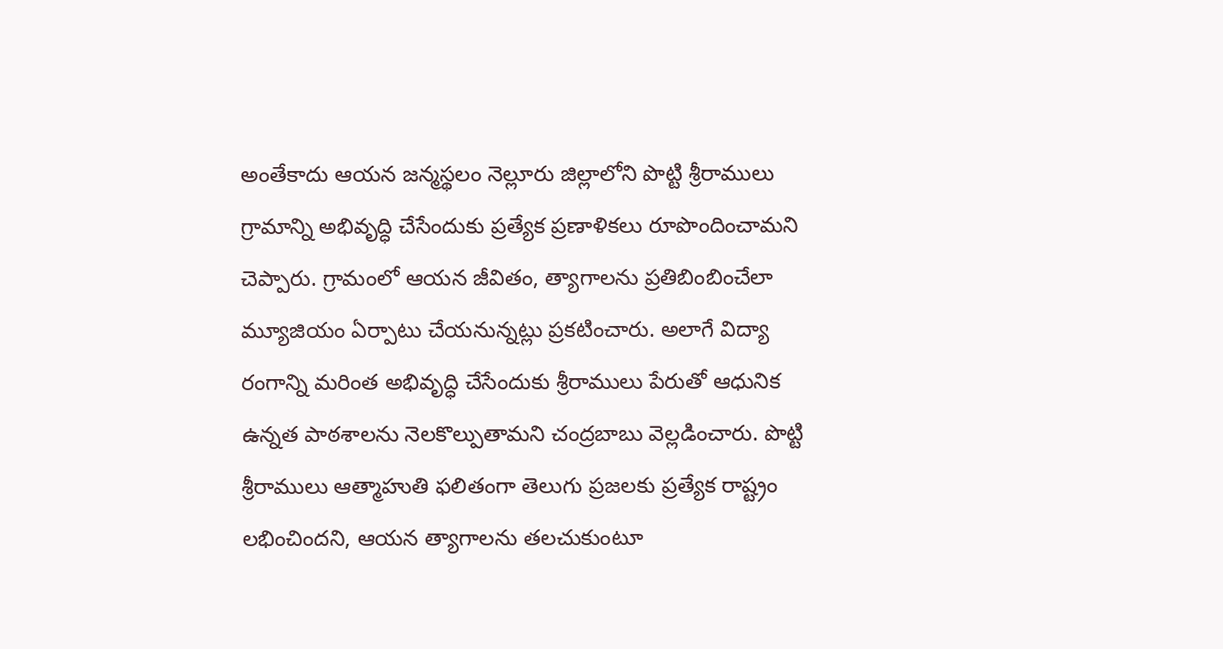అంతేకాదు ఆయన జన్మస్థలం నెల్లూరు జిల్లాలోని పొట్టి శ్రీరాములు గ్రామాన్ని అభివృద్ధి చేసేందుకు ప్రత్యేక ప్రణాళికలు రూపొందించామని చెప్పారు. గ్రామంలో ఆయన జీవితం, త్యాగాలను ప్రతిబింబించేలా మ్యూజియం ఏర్పాటు చేయనున్నట్లు ప్రకటించారు. అలాగే విద్యా రంగాన్ని మరింత అభివృద్ధి చేసేందుకు శ్రీరాములు పేరుతో ఆధునిక ఉన్నత పాఠశాలను నెలకొల్పుతామని చంద్రబాబు వెల్లడించారు. పొట్టి శ్రీరాములు ఆత్మాహుతి ఫలితంగా తెలుగు ప్రజలకు ప్రత్యేక రాష్ట్రం లభించిందని, ఆయన త్యాగాలను తలచుకుంటూ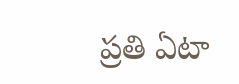ప్రతి ఏటా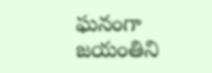ఘనంగా జయంతిని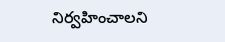నిర్వహించాలని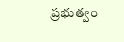ప్రభుత్వం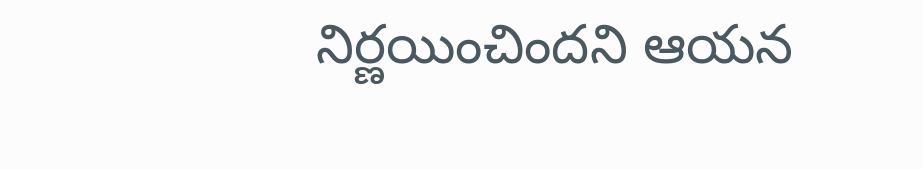నిర్ణయించిందని ఆయన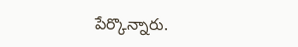పేర్కొన్నారు.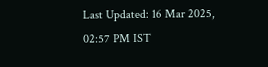Last Updated: 16 Mar 2025, 02:57 PM IST